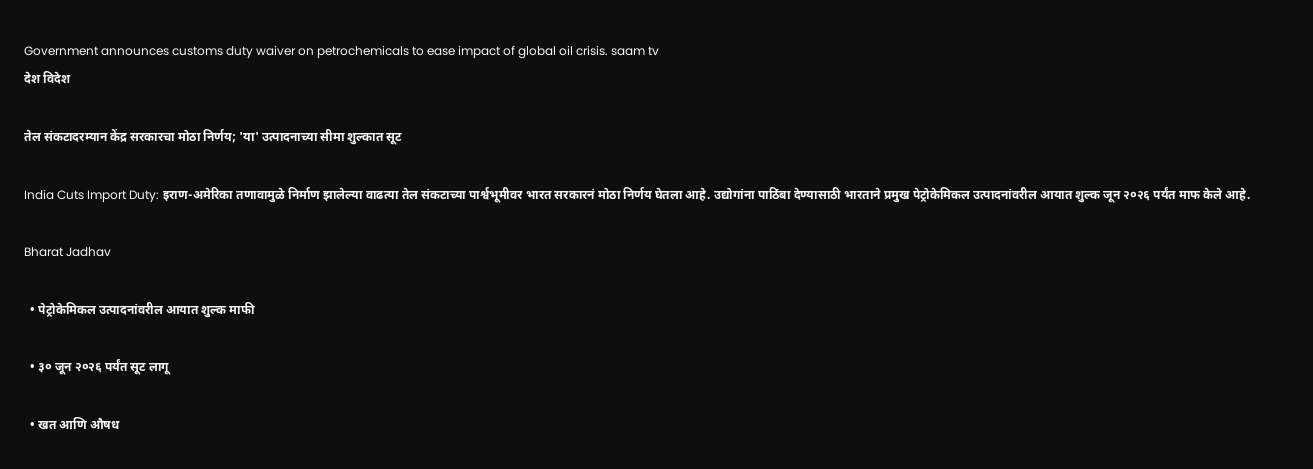Government announces customs duty waiver on petrochemicals to ease impact of global oil crisis. saam tv
देश विदेश

तेल संकटादरम्यान केंद्र सरकारचा मोठा निर्णय; 'या' उत्पादनाच्या सीमा शुल्कात सूट

India Cuts Import Duty: इराण-अमेरिका तणावामुळे निर्माण झालेल्या वाढत्या तेल संकटाच्या पार्श्वभूमीवर भारत सरकारनं मोठा निर्णय घेतला आहे. उद्योगांना पाठिंबा देण्यासाठी भारताने प्रमुख पेट्रोकेमिकल उत्पादनांवरील आयात शुल्क जून २०२६ पर्यंत माफ केले आहे.

Bharat Jadhav

  • पेट्रोकेमिकल उत्पादनांवरील आयात शुल्क माफी

  • ३० जून २०२६ पर्यंत सूट लागू

  • खत आणि औषध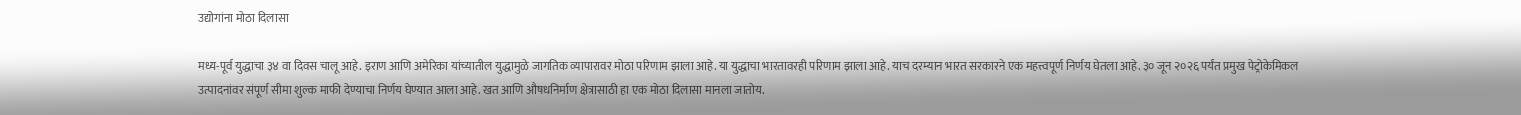उद्योगांना मोठा दिलासा

मध्य-पूर्व युद्धाचा ३४ वा दिवस चालू आहे. इराण आणि अमेरिका यांच्यातील युद्धामुळे जागतिक व्यापारावर मोठा परिणाम झाला आहे. या युद्धाचा भारतावरही परिणाम झाला आहे. याच दरम्यान भारत सरकारने एक महत्त्वपूर्ण निर्णय घेतला आहे. ३० जून २०२६ पर्यंत प्रमुख पेट्रोकेमिकल उत्पादनांवर संपूर्ण सीमा शुल्क माफी देण्याचा निर्णय घेण्यात आला आहे. खत आणि औषधनिर्माण क्षेत्रासाठी हा एक मोठा दिलासा मानला जातोय.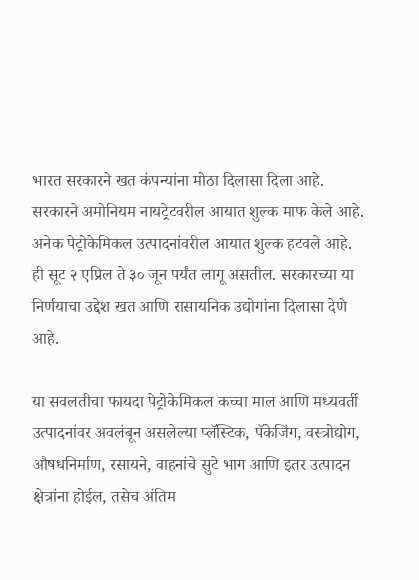भारत सरकारने खत कंपन्यांना मोठा दिलासा दिला आहे. सरकारने अमोनियम नायट्रेटवरील आयात शुल्क माफ केले आहे. अनेक पेट्रोकेमिकल उत्पादनांवरील आयात शुल्क हटवले आहे. ही सूट २ एप्रिल ते ३० जून पर्यंत लागू असतील. सरकारच्या या निर्णयाचा उद्देश खत आणि रासायनिक उद्योगांना दिलासा देणे आहे.

या सवलतीचा फायदा पेट्रोकेमिकल कच्चा माल आणि मध्यवर्ती उत्पादनांवर अवलंबून असलेल्या प्लॅस्टिक, पॅकेजिंग, वस्त्रोद्योग, औषधनिर्माण, रसायने, वाहनांचे सुटे भाग आणि इतर उत्पादन क्षेत्रांना होईल, तसेच अंतिम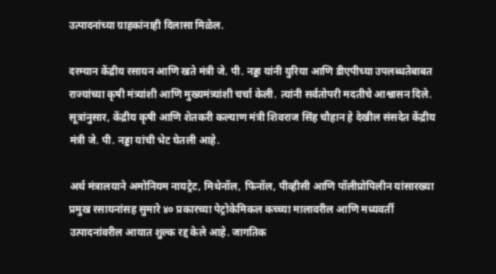उत्पादनांच्या ग्राहकांनाही दिलासा मिळेल.

दरम्यान केंद्रीय रसायन आणि खते मंत्री जे. पी. नड्डा यांनी युरिया आणि डीएपीच्या उपलब्धतेबाबत राज्यांच्या कृषी मंत्र्यांशी आणि मुख्यमंत्र्यांशी चर्चा केली. त्यांनी सर्वतोपरी मदतीचे आश्वासन दिले. सूत्रांनुसार, केंद्रीय कृषी आणि शेतकरी कल्याण मंत्री शिवराज सिंह चौहान हे देखील संसदेत केंद्रीय मंत्री जे. पी. नड्डा यांची भेट घेतली आहे.

अर्थ मंत्रालयाने अमोनियम नायट्रेट, मिथेनॉल, फिनॉल, पीव्हीसी आणि पॉलीप्रोपिलीन यांसारख्या प्रमुख रसायनांसह सुमारे ४० प्रकारच्या पेट्रोकेमिकल कच्च्या मालावरील आणि मध्यवर्ती उत्पादनांवरील आयात शुल्क रद्द केले आहे. जागतिक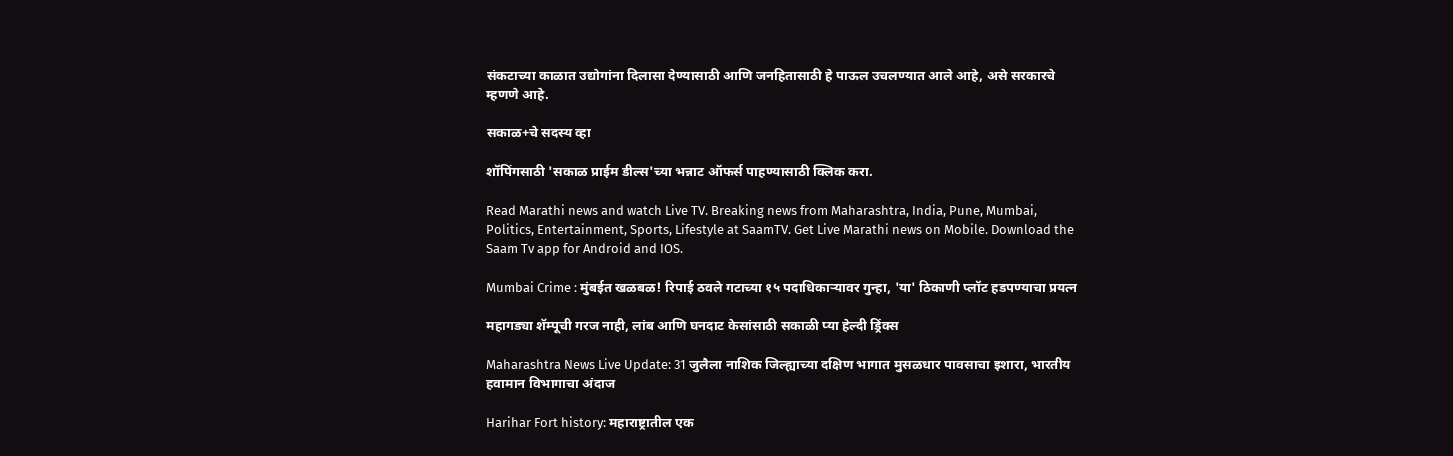संकटाच्या काळात उद्योगांना दिलासा देण्यासाठी आणि जनहितासाठी हे पाऊल उचलण्यात आले आहे, असे सरकारचे म्हणणे आहे.

सकाळ+चे सदस्य व्हा

शॉपिंगसाठी 'सकाळ प्राईम डील्स'च्या भन्नाट ऑफर्स पाहण्यासाठी क्लिक करा.

Read Marathi news and watch Live TV. Breaking news from Maharashtra, India, Pune, Mumbai, Politics, Entertainment, Sports, Lifestyle at SaamTV. Get Live Marathi news on Mobile. Download the Saam Tv app for Android and IOS.

Mumbai Crime : मुंबईत खळबळ! रिपाई ठवले गटाच्या १५ पदाधिकाऱ्यावर गुन्हा, 'या' ठिकाणी प्लॉट हडपण्याचा प्रयत्न

महागड्या शॅम्पूची गरज नाही, लांब आणि घनदाट केसांसाठी सकाळी प्या हेल्दी ड्रिंक्स

Maharashtra News Live Update: 31 जुलैला नाशिक जिल्ह्याच्या दक्षिण भागात मुसळधार पावसाचा इशारा, भारतीय हवामान विभागाचा अंदाज

Harihar Fort history: महाराष्ट्रातील एक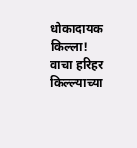धोकादायक किल्ला! वाचा हरिहर किल्ल्याच्या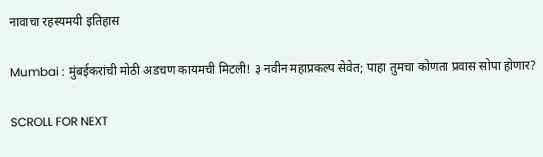नावाचा रहस्यमयी इतिहास

Mumbai : मुंबईकरांची मोठी अडचण कायमची मिटली! ३ नवीन महाप्रकल्प सेवेत; पाहा तुमचा कोणता प्रवास सोपा होणार?

SCROLL FOR NEXT